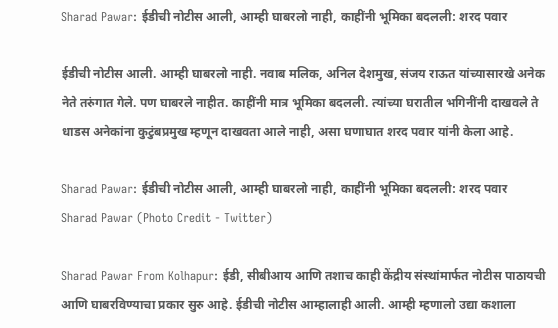Sharad Pawar: ईडीची नोटीस आली, आम्ही घाबरलो नाही, काहींनी भूमिका बदलली: शरद पवार

ईडीची नोटीस आली. आम्ही घाबरलो नाही. नवाब मलिक, अनिल देशमुख, संजय राऊत यांच्यासारखे अनेक नेते तरुंगात गेले. पण घाबरले नाहीत. काहींनी मात्र भूमिका बदलली. त्यांच्या घरातील भगिनींनी दाखवले ते धाडस अनेकांना कुटुंबप्रमुख म्हणून दाखवता आले नाही, असा घणाघात शरद पवार यांनी केला आहे.

Sharad Pawar: ईडीची नोटीस आली, आम्ही घाबरलो नाही, काहींनी भूमिका बदलली: शरद पवार
Sharad Pawar (Photo Credit - Twitter)

Sharad Pawar From Kolhapur: ईडी, सीबीआय आणि तशाच काही केंद्रीय संस्थांमार्फत नोटीस पाठायची आणि घाबरविण्याचा प्रकार सुरु आहे. ईडीची नोटीस आम्हालाही आली. आम्ही म्हणालो उद्या कशाला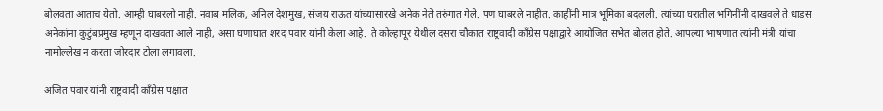बोलवता आताच येतो. आम्ही घाबरलो नाही. नवाब मलिक, अनिल देशमुख, संजय राऊत यांच्यासारखे अनेक नेते तरुंगात गेले. पण घाबरले नाहीत. काहींनी मात्र भूमिका बदलली. त्यांच्या घरातील भगिनींनी दाखवले ते धाडस अनेकांना कुटुंबप्रमुख म्हणून दाखवता आले नाही, असा घणाघात शरद पवार यांनी केला आहे. ते कोल्हापूर येथील दसरा चौकात राष्ट्रवादी काँग्रेस पक्षाद्वारे आयोजित सभेत बोलत होते. आपल्या भाषणात त्यांनी मंत्री यांचा नामोल्लेख न करता जोरदार टोला लगावला.

अजित पवार यांनी राष्ट्रवादी काँग्रेस पक्षात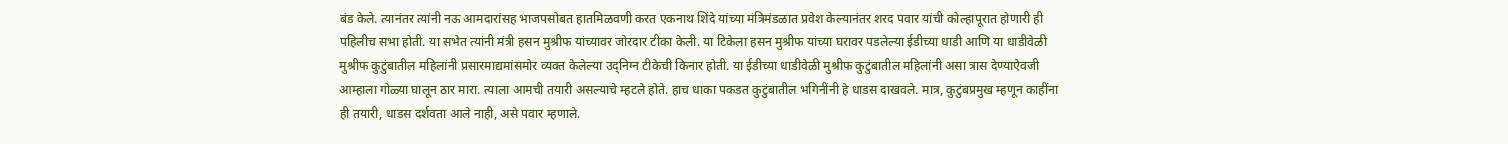बंड केले. त्यानंतर त्यांनी नऊ आमदारांसह भाजपसोबत हातमिळवणी करत एकनाथ शिंदे यांच्या मंत्रिमंडळात प्रवेश केल्यानंतर शरद पवार यांची कोल्हापूरात होणारी ही पहिलीच सभा होती. या सभेत त्यांनी मंत्री हसन मुश्रीफ यांच्यावर जोरदार टीका केली. या टिकेला हसन मुश्रीफ यांच्या घरावर पडलेल्या ईडीच्या धाडी आणि या धाडीवेळी मुश्रीफ कुटुंबातील महिलांनी प्रसारमाद्यमांसमोर व्यक्त केलेल्या उद्निग्न टीकेची किनार होती. या ईडीच्या धाडीवेळी मुश्रीफ कुटुंबातील महिलांनी असा त्रास देण्याऐवजी आम्हाला गोळ्या घालून ठार मारा. त्याला आमची तयारी असल्याचे म्हटले होते. हाच धाका पकडत कुटुंबातील भगिनींनी हे धाडस दाखवले. मात्र, कुटुंबप्रमुख म्हणून काहींना ही तयारी, धाडस दर्शवता आले नाही, असे पवार म्हणाले.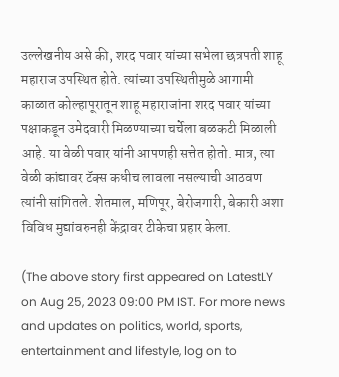उल्लेखनीय असे की, शरद पवार यांच्या सभेला छत्रपती शाहू महाराज उपस्थित होते. त्यांच्या उपस्थितीमुळे आगामी काळात कोल्हापूरातून शाहू महाराजांना शरद पवार यांच्या पक्षाकडून उमेदवारी मिळण्याच्या चर्चेला बळकटी मिळाली आहे. या वेळी पवार यांनी आपणही सत्तेत होतो. मात्र, त्या वेळी कांद्यावर टॅक्स कधीच लावला नसल्याची आठवण त्यांनी सांगितले. शेतमाल, मणिपूर, बेरोजगारी, बेकारी अशा विविध मुद्यांवरुनही केंद्रावर टीकेचा प्रहार केला.

(The above story first appeared on LatestLY on Aug 25, 2023 09:00 PM IST. For more news and updates on politics, world, sports, entertainment and lifestyle, log on to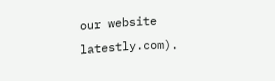our website latestly.com).